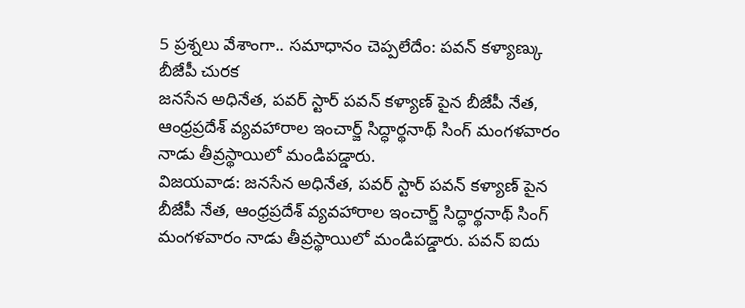5 ప్రశ్నలు వేశాంగా.. సమాధానం చెప్పలేదేం: పవన్ కళ్యాణ్కు బీజేపీ చురక
జనసేన అధినేత, పవర్ స్టార్ పవన్ కళ్యాణ్ పైన బీజేపీ నేత, ఆంధ్రప్రదేశ్ వ్యవహారాల ఇంచార్జ్ సిద్ధార్థనాథ్ సింగ్ మంగళవారం నాడు తీవ్రస్థాయిలో మండిపడ్డారు.
విజయవాడ: జనసేన అధినేత, పవర్ స్టార్ పవన్ కళ్యాణ్ పైన బీజేపీ నేత, ఆంధ్రప్రదేశ్ వ్యవహారాల ఇంచార్జ్ సిద్ధార్థనాథ్ సింగ్ మంగళవారం నాడు తీవ్రస్థాయిలో మండిపడ్డారు. పవన్ ఐదు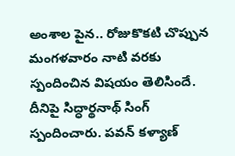అంశాల పైన.. రోజుకొకటి చొప్పున మంగళవారం నాటి వరకు స్పందించిన విషయం తెలిసిందే.
దీనిపై సిద్ధార్థనాథ్ సింగ్ స్పందించారు. పవన్ కళ్యాణ్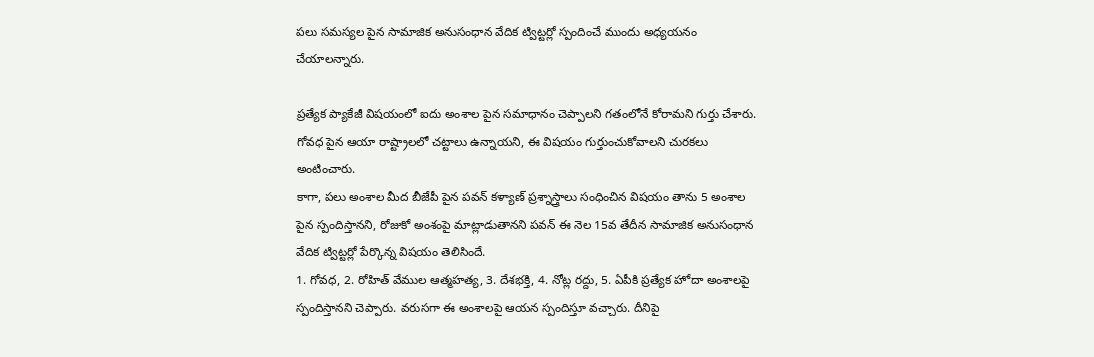పలు సమస్యల పైన సామాజిక అనుసంధాన వేదిక ట్విట్టర్లో స్పందించే ముందు అధ్యయనం చేయాలన్నారు.

ప్రత్యేక ప్యాకేజీ విషయంలో ఐదు అంశాల పైన సమాధానం చెప్పాలని గతంలోనే కోరామని గుర్తు చేశారు. గోవధ పైన ఆయా రాష్ట్రాలలో చట్టాలు ఉన్నాయని, ఈ విషయం గుర్తుంచుకోవాలని చురకలు అంటించారు.
కాగా, పలు అంశాల మీద బీజేపీ పైన పవన్ కళ్యాణ్ ప్రశ్నాస్త్రాలు సంధించిన విషయం తాను 5 అంశాల పైన స్పందిస్తానని, రోజుకో అంశంపై మాట్లాడుతానని పవన్ ఈ నెల 15వ తేదీన సామాజిక అనుసంధాన వేదిక ట్విట్టర్లో పేర్కొన్న విషయం తెలిసిందే.
1. గోవధ, 2. రోహిత్ వేముల ఆత్మహత్య, 3. దేశభక్తి, 4. నోట్ల రద్దు, 5. ఏపీకి ప్రత్యేక హోదా అంశాలపై స్పందిస్తానని చెప్పారు. వరుసగా ఈ అంశాలపై ఆయన స్పందిస్తూ వచ్చారు. దీనిపై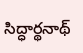సిద్ధార్థనాథ్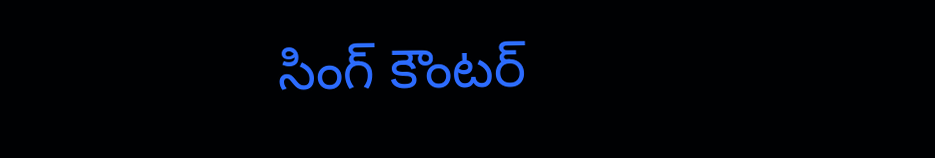సింగ్ కౌంటర్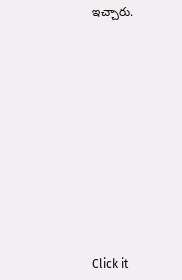ఇచ్చారు.












Click it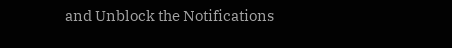and Unblock the Notifications